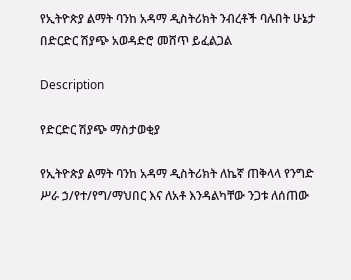የኢትዮጵያ ልማት ባንከ አዳማ ዲስትሪክት ንብረቶች ባሉበት ሁኔታ በድርድር ሽያጭ አወዳድሮ መሸጥ ይፈልጋል

Description

የድርድር ሽያጭ ማስታወቂያ

የኢትዮጵያ ልማት ባንከ አዳማ ዲስትሪክት ለኬኛ ጠቅላላ የንግድ ሥራ ኃ/የተ/የግ/ማህበር እና ለአቶ እንዳልካቸው ንጋቱ ለሰጠው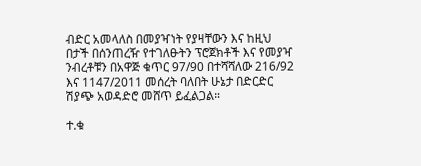ብድር አመላለስ በመያዣነት የያዛቸውን እና ከዚህ በታች በሰንጠረዥ የተገለፁትን ፕሮጀክቶች እና የመያዣ ንብረቶቹን በአዋጅ ቁጥር 97/90 በተሻሻለው 216/92 እና 1147/2011 መሰረት ባለበት ሁኔታ በድርድር ሽያጭ አወዳድሮ መሸጥ ይፈልጋል።

ተ.ቁ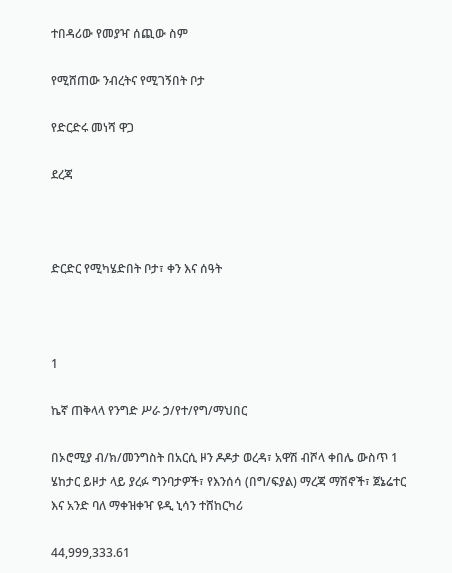ተበዳሪው የመያዣ ሰጪው ስም

የሚሸጠው ንብረትና የሚገኝበት ቦታ

የድርድሩ መነሻ ዋጋ

ደረጃ



ድርድር የሚካሄድበት ቦታ፣ ቀን እና ሰዓት



1

ኬኛ ጠቅላላ የንግድ ሥራ ኃ/የተ/የግ/ማህበር

በኦሮሚያ ብ/ክ/መንግስት በአርሲ ዞን ዶዶታ ወረዳ፣ አዋሽ ብሾላ ቀበሌ ውስጥ 1 ሄከታር ይዞታ ላይ ያረፉ ግንባታዎች፣ የእንሰሳ (በግ/ፍያል) ማረጃ ማሽኖች፣ ጀኔሬተር እና አንድ ባለ ማቀዝቀዣ ዩዲ ኒሳን ተሸከርካሪ

44,999,333.61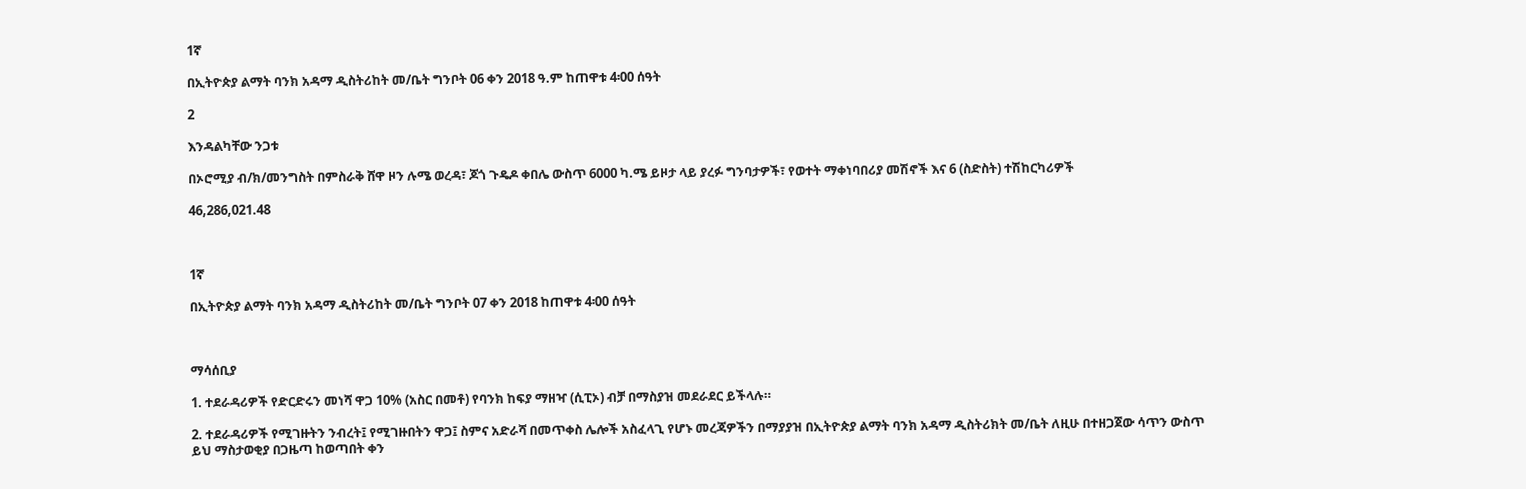1ኛ

በኢትዮጵያ ልማት ባንክ አዳማ ዲስትሪከት መ/ቤት ግንቦት 06 ቀን 2018 ዓ.ም ከጠዋቱ 4፡00 ሰዓት

2

እንዳልካቸው ንጋቱ

በኦሮሚያ ብ/ክ/መንግስት በምስራቅ ሸዋ ዞን ሉሜ ወረዳ፣ ጆጎ ጉዴዶ ቀበሌ ውስጥ 6000 ካ.ሜ ይዞታ ላይ ያረፉ ግንባታዎች፣ የወተት ማቀነባበሪያ መሽኖች እና 6 (ስድስት) ተሽከርካሪዎች

46,286,021.48



1ኛ

በኢትዮጵያ ልማት ባንክ አዳማ ዲስትሪከት መ/ቤት ግንቦት 07 ቀን 2018 ከጠዋቱ 4፡00 ሰዓት



ማሳሰቢያ

1. ተደራዳሪዎች የድርድሩን መነሻ ዋጋ 10% (አስር በመቶ) የባንክ ከፍያ ማዘዣ (ሲፒኦ) ብቻ በማስያዝ መደራደር ይችላሉ።

2. ተደራዳሪዎች የሚገዙትን ንብረት፤ የሚገዙበትን ዋጋ፤ ስምና አድራሻ በመጥቀስ ሌሎች አስፈላጊ የሆኑ መረጃዎችን በማያያዝ በኢትዮጵያ ልማት ባንክ አዳማ ዲስትሪክት መ/ቤት ለዚሁ በተዘጋጀው ሳጥን ውስጥ ይህ ማስታወቂያ በጋዜጣ ከወጣበት ቀን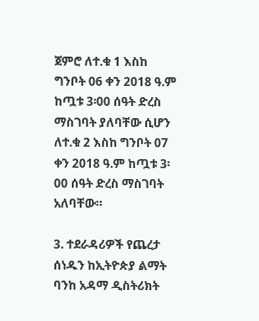ጀምሮ ለተ.ቁ 1 እስከ ግንቦት 06 ቀን 2018 ዓ.ም ከጧቱ 3፡00 ሰዓት ድረስ ማስገባት ያለባቸው ሲሆን ለተ.ቁ 2 እስከ ግንቦት 07 ቀን 2018 ዓ.ም ከጧቱ 3፡00 ሰዓት ድረስ ማስገባት አለባቸው።

3. ተደራዳሪዎች የጨረታ ሰነዱን ከኢትዮጵያ ልማት ባንከ አዳማ ዲስትሪክት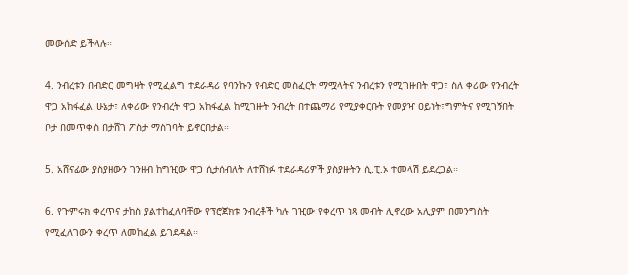መውሰድ ይችላሉ።

4. ንብረቱን በብድር መግዛት የሚፈልግ ተደራዳሪ የባንኩን የብድር መስፈርት ማሟላትና ንብረቱን የሚገዙበት ዋጋ፣ ስለ ቀሪው የንብረት ዋጋ አከፋፈል ሁኔታ፣ ለቀሪው የንብረት ዋጋ አከፋፈል ከሚገዙት ንብረት በተጨማሪ የሚያቀርቡት የመያዣ ዐይነት፣ግምትና የሚገኝበት ቦታ በመጥቀስ በታሸገ ፖስታ ማስገባት ይኖርበታል።

5. አሸናፊው ያስያዘውን ገንዘብ ከግዢው ዋጋ ሲታሰብለት ለተሸነፉ ተደራዳሪዎች ያስያዙትን ሲ.ፒ.ኦ ተመላሽ ይደረጋል።

6. የጉምሩክ ቀረጥና ታከስ ያልተከፈለባቸው የፕሮጀክቱ ንብረቶች ካሉ ገዢው የቀረጥ ነጻ መብት ሊኖረው አሊያም በመንግስት የሚፈለገውን ቀረጥ ለመከፈል ይገደዳል።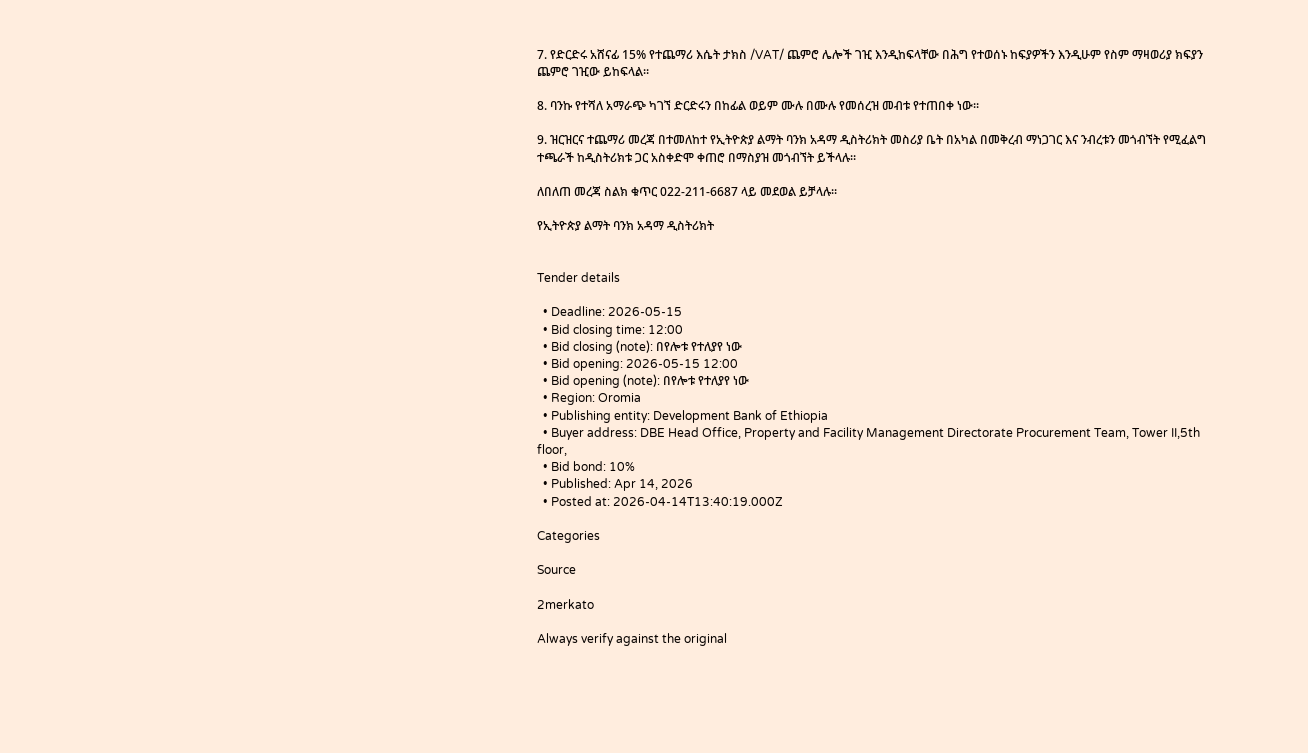7. የድርድሩ አሸናፊ 15% የተጨማሪ እሴት ታክስ /VAT/ ጨምሮ ሌሎች ገዢ እንዲከፍላቸው በሕግ የተወሰኑ ከፍያዎችን እንዲሁም የስም ማዛወሪያ ክፍያን ጨምሮ ገዢው ይከፍላል።

8. ባንኩ የተሻለ አማራጭ ካገኘ ድርድሩን በከፊል ወይም ሙሉ በሙሉ የመሰረዝ መብቱ የተጠበቀ ነው።

9. ዝርዝርና ተጨማሪ መረጃ በተመለከተ የኢትዮጵያ ልማት ባንክ አዳማ ዲስትሪክት መስሪያ ቤት በአካል በመቅረብ ማነጋገር እና ንብረቱን መጎብኘት የሚፈልግ ተጫራች ከዲስትሪክቱ ጋር አስቀድሞ ቀጠሮ በማስያዝ መጎብኘት ይችላሉ።

ለበለጠ መረጃ ስልክ ቁጥር 022-211-6687 ላይ መደወል ይቻላሉ።

የኢትዮጵያ ልማት ባንክ አዳማ ዲስትሪክት


Tender details

  • Deadline: 2026-05-15
  • Bid closing time: 12:00
  • Bid closing (note): በየሎቱ የተለያየ ነው
  • Bid opening: 2026-05-15 12:00
  • Bid opening (note): በየሎቱ የተለያየ ነው
  • Region: Oromia
  • Publishing entity: Development Bank of Ethiopia
  • Buyer address: DBE Head Office, Property and Facility Management Directorate Procurement Team, Tower II,5th floor,
  • Bid bond: 10%
  • Published: Apr 14, 2026
  • Posted at: 2026-04-14T13:40:19.000Z

Categories

Source

2merkato

Always verify against the original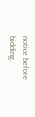notice before bidding.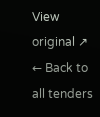View original ↗
← Back to all tenders